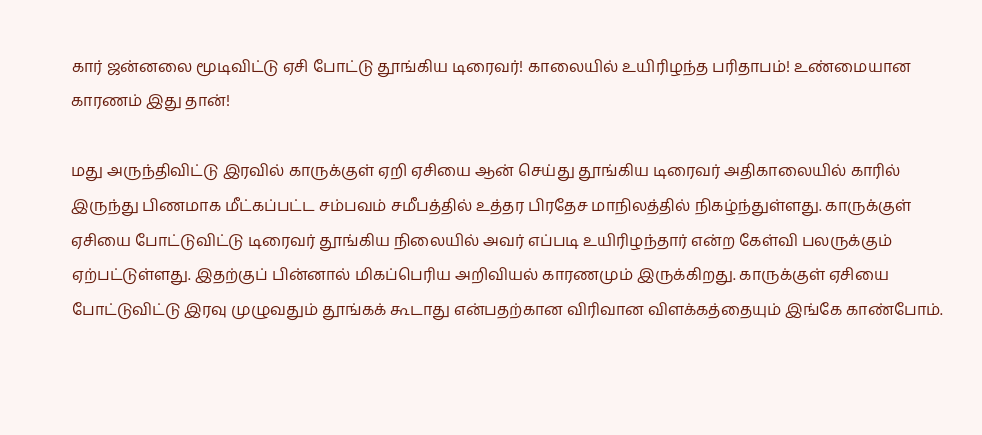கார் ஜன்னலை மூடிவிட்டு ஏசி போட்டு தூங்கிய டிரைவர்! காலையில் உயிரிழந்த பரிதாபம்! உண்மையான காரணம் இது தான்!

மது அருந்திவிட்டு இரவில் காருக்குள் ஏறி ஏசியை ஆன் செய்து தூங்கிய டிரைவர் அதிகாலையில் காரில் இருந்து பிணமாக மீட்கப்பட்ட சம்பவம் சமீபத்தில் உத்தர பிரதேச மாநிலத்தில் நிகழ்ந்துள்ளது. காருக்குள் ஏசியை போட்டுவிட்டு டிரைவர் தூங்கிய நிலையில் அவர் எப்படி உயிரிழந்தார் என்ற கேள்வி பலருக்கும் ஏற்பட்டுள்ளது. இதற்குப் பின்னால் மிகப்பெரிய அறிவியல் காரணமும் இருக்கிறது. காருக்குள் ஏசியை போட்டுவிட்டு இரவு முழுவதும் தூங்கக் கூடாது என்பதற்கான விரிவான விளக்கத்தையும் இங்கே காண்போம்.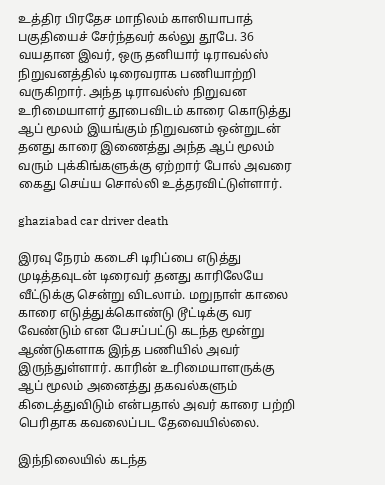உத்திர பிரதேச மாநிலம் காஸியாபாத் பகுதியைச் சேர்ந்தவர் கல்லு தூபே. 36 வயதான இவர், ஒரு தனியார் டிராவல்ஸ் நிறுவனத்தில் டிரைவராக பணியாற்றி வருகிறார். அந்த டிராவல்ஸ் நிறுவன உரிமையாளர் தூபைவிடம் காரை கொடுத்து ஆப் மூலம் இயங்கும் நிறுவனம் ஒன்றுடன் தனது காரை இணைத்து அந்த ஆப் மூலம் வரும் புக்கிங்களுக்கு ஏற்றார் போல் அவரை கைது செய்ய சொல்லி உத்தரவிட்டுள்ளார்.

ghaziabad car driver death

இரவு நேரம் கடைசி டிரிப்பை எடுத்து முடித்தவுடன் டிரைவர் தனது காரிலேயே வீட்டுக்கு சென்று விடலாம். மறுநாள் காலை காரை எடுத்துக்கொண்டு டூட்டிக்கு வர வேண்டும் என பேசப்பட்டு கடந்த மூன்று ஆண்டுகளாக இந்த பணியில் அவர் இருந்துள்ளார். காரின் உரிமையாளருக்கு ஆப் மூலம் அனைத்து தகவல்களும் கிடைத்துவிடும் என்பதால் அவர் காரை பற்றி பெரிதாக கவலைப்பட தேவையில்லை.

இந்நிலையில் கடந்த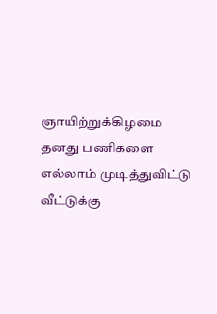ஞாயிற்றுக்கிழமை தனது பணிகளை எல்லாம் முடித்துவிட்டு வீட்டுக்கு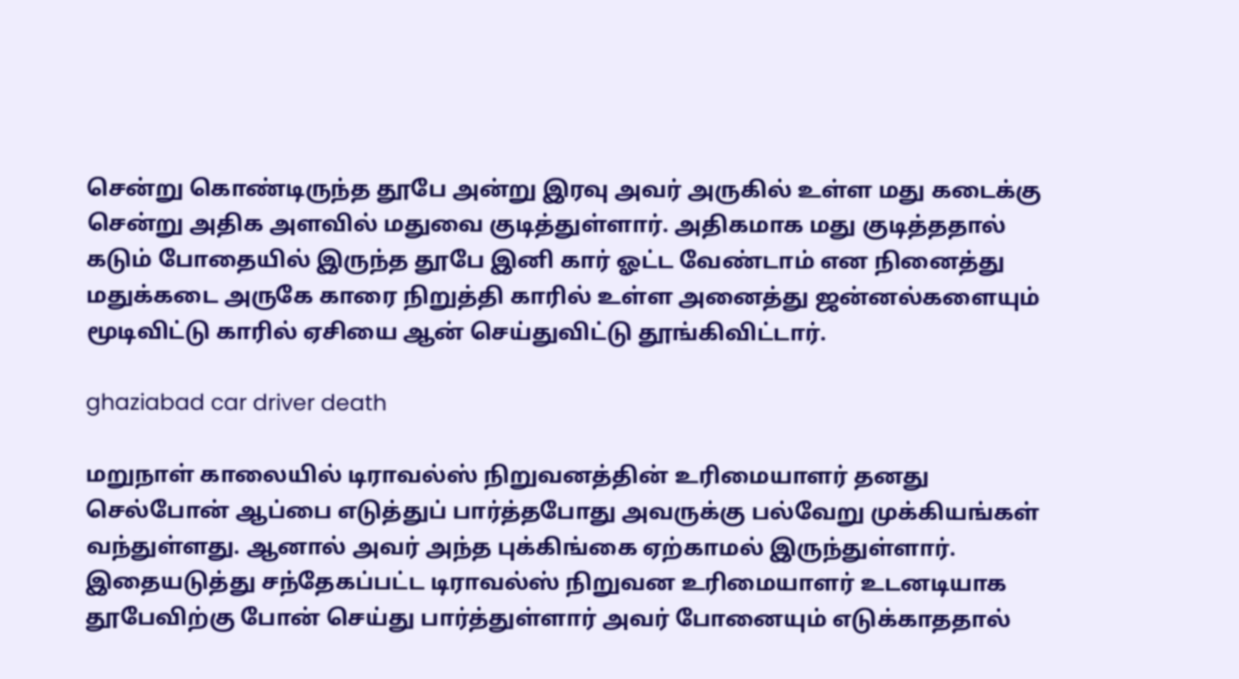சென்று கொண்டிருந்த தூபே அன்று இரவு அவர் அருகில் உள்ள மது கடைக்கு சென்று அதிக அளவில் மதுவை குடித்துள்ளார். அதிகமாக மது குடித்ததால் கடும் போதையில் இருந்த தூபே இனி கார் ஓட்ட வேண்டாம் என நினைத்து மதுக்கடை அருகே காரை நிறுத்தி காரில் உள்ள அனைத்து ஜன்னல்களையும் மூடிவிட்டு காரில் ஏசியை ஆன் செய்துவிட்டு தூங்கிவிட்டார்.

ghaziabad car driver death

மறுநாள் காலையில் டிராவல்ஸ் நிறுவனத்தின் உரிமையாளர் தனது செல்போன் ஆப்பை எடுத்துப் பார்த்தபோது அவருக்கு பல்வேறு முக்கியங்கள் வந்துள்ளது. ஆனால் அவர் அந்த புக்கிங்கை ஏற்காமல் இருந்துள்ளார். இதையடுத்து சந்தேகப்பட்ட டிராவல்ஸ் நிறுவன உரிமையாளர் உடனடியாக தூபேவிற்கு போன் செய்து பார்த்துள்ளார் அவர் போனையும் எடுக்காததால்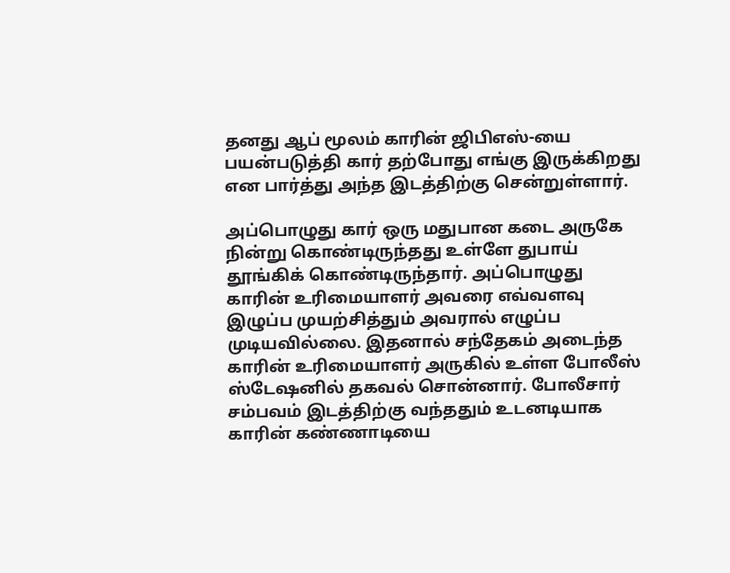தனது ஆப் மூலம் காரின் ஜிபிஎஸ்-யை பயன்படுத்தி கார் தற்போது எங்கு இருக்கிறது என பார்த்து அந்த இடத்திற்கு சென்றுள்ளார்.

அப்பொழுது கார் ஒரு மதுபான கடை அருகே நின்று கொண்டிருந்தது உள்ளே துபாய் தூங்கிக் கொண்டிருந்தார். அப்பொழுது காரின் உரிமையாளர் அவரை எவ்வளவு இழுப்ப முயற்சித்தும் அவரால் எழுப்ப முடியவில்லை. இதனால் சந்தேகம் அடைந்த காரின் உரிமையாளர் அருகில் உள்ள போலீஸ் ஸ்டேஷனில் தகவல் சொன்னார். போலீசார் சம்பவம் இடத்திற்கு வந்ததும் உடனடியாக காரின் கண்ணாடியை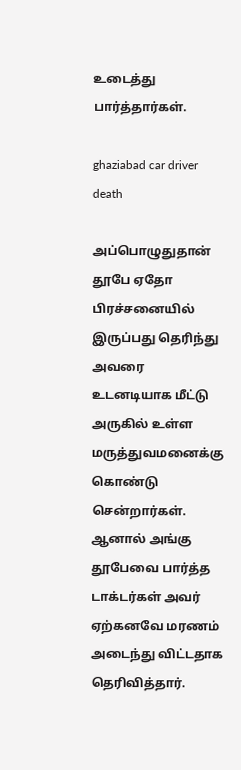உடைத்து பார்த்தார்கள்.

ghaziabad car driver death

அப்பொழுதுதான் தூபே ஏதோ பிரச்சனையில் இருப்பது தெரிந்து அவரை உடனடியாக மீட்டு அருகில் உள்ள மருத்துவமனைக்கு கொண்டு சென்றார்கள். ஆனால் அங்கு தூபேவை பார்த்த டாக்டர்கள் அவர் ஏற்கனவே மரணம் அடைந்து விட்டதாக தெரிவித்தார்.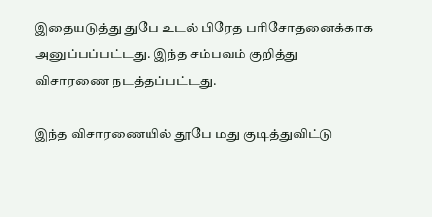இதையடுத்து துபே உடல் பிரேத பரிசோதனைக்காக அனுப்பப்பட்டது. இந்த சம்பவம் குறித்து விசாரணை நடத்தப்பட்டது.

இந்த விசாரணையில் தூபே மது குடித்துவிட்டு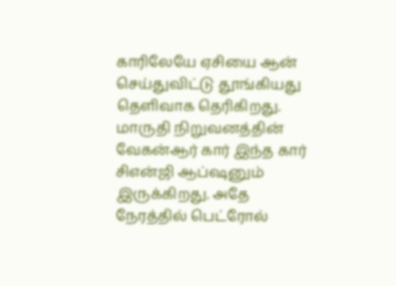காரிலேயே ஏசியை ஆன் செய்துவிட்டு தூங்கியது தெளிவாக தெரிகிறது. மாருதி நிறுவனத்தின் வேகன்ஆர் கார் இந்த கார் சிஎன்ஜி ஆப்ஷனும் இருக்கிறது. அதே நேரத்தில் பெட்ரோல்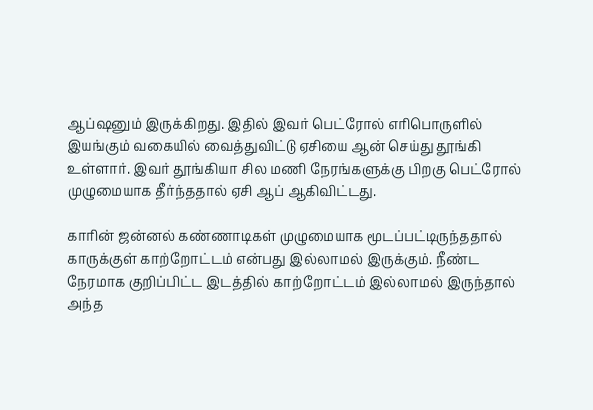ஆப்ஷனும் இருக்கிறது. இதில் இவர் பெட்ரோல் எரிபொருளில் இயங்கும் வகையில் வைத்துவிட்டு ஏசியை ஆன் செய்து தூங்கி உள்ளார். இவர் தூங்கியா சில மணி நேரங்களுக்கு பிறகு பெட்ரோல் முழுமையாக தீர்ந்ததால் ஏசி ஆப் ஆகிவிட்டது.

காரின் ஜன்னல் கண்ணாடிகள் முழுமையாக மூடப்பட்டிருந்ததால் காருக்குள் காற்றோட்டம் என்பது இல்லாமல் இருக்கும். நீண்ட நேரமாக குறிப்பிட்ட இடத்தில் காற்றோட்டம் இல்லாமல் இருந்தால் அந்த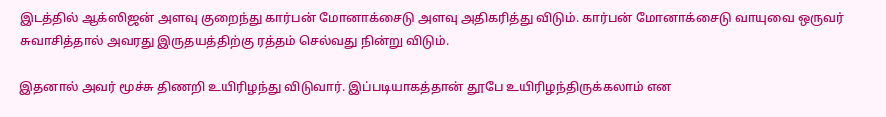இடத்தில் ஆக்ஸிஜன் அளவு குறைந்து கார்பன் மோனாக்சைடு அளவு அதிகரித்து விடும். கார்பன் மோனாக்சைடு வாயுவை ஒருவர் சுவாசித்தால் அவரது இருதயத்திற்கு ரத்தம் செல்வது நின்று விடும்.

இதனால் அவர் மூச்சு திணறி உயிரிழந்து விடுவார். இப்படியாகத்தான் தூபே உயிரிழந்திருக்கலாம் என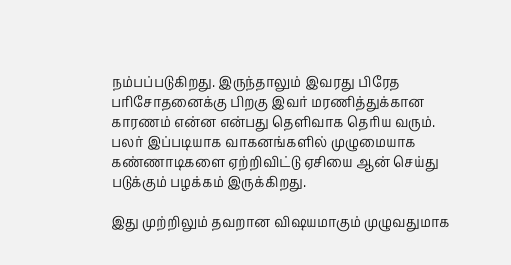நம்பப்படுகிறது. இருந்தாலும் இவரது பிரேத பரிசோதனைக்கு பிறகு இவர் மரணித்துக்கான காரணம் என்ன என்பது தெளிவாக தெரிய வரும். பலர் இப்படியாக வாகனங்களில் முழுமையாக கண்ணாடிகளை ஏற்றிவிட்டு ஏசியை ஆன் செய்து படுக்கும் பழக்கம் இருக்கிறது.

இது முற்றிலும் தவறான விஷயமாகும் முழுவதுமாக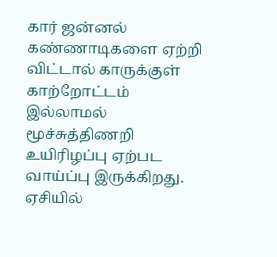கார் ஜன்னல் கண்ணாடிகளை ஏற்றி விட்டால் காருக்குள் காற்றோட்டம் இல்லாமல் மூச்சுத்திணறி உயிரிழப்பு ஏற்பட வாய்ப்பு இருக்கிறது. ஏசியில்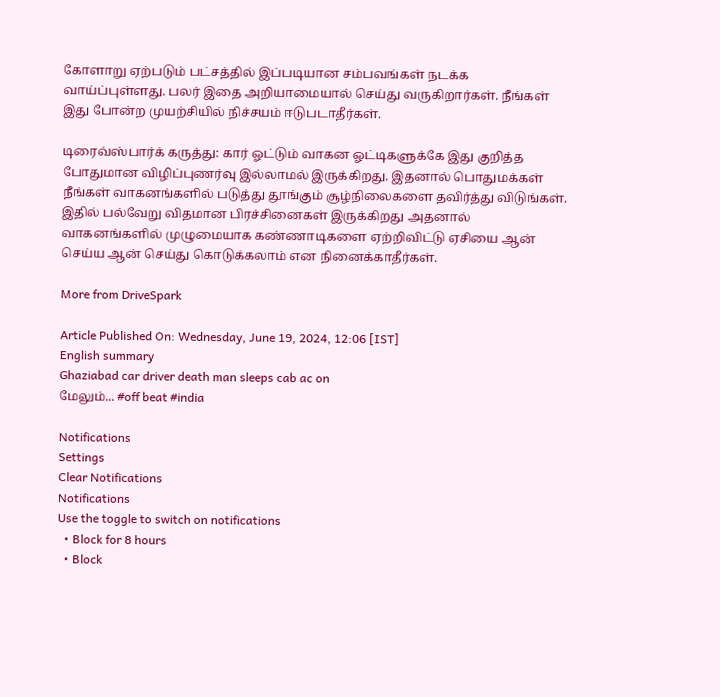கோளாறு ஏற்படும் பட்சத்தில் இப்படியான சம்பவங்கள் நடக்க வாய்ப்புள்ளது. பலர் இதை அறியாமையால் செய்து வருகிறார்கள். நீங்கள் இது போன்ற முயற்சியில் நிச்சயம் ஈடுபடாதீர்கள்.

டிரைவ்ஸ்பார்க் கருத்து: கார் ஓட்டும் வாகன ஓட்டிகளுக்கே இது குறித்த போதுமான விழிப்புணர்வு இல்லாமல் இருக்கிறது. இதனால் பொதுமக்கள் நீங்கள் வாகனங்களில் படுத்து தூங்கும் சூழ்நிலைகளை தவிர்த்து விடுங்கள். இதில் பல்வேறு விதமான பிரச்சினைகள் இருக்கிறது அதனால் வாகனங்களில் முழுமையாக கண்ணாடிகளை ஏற்றிவிட்டு ஏசியை ஆன் செய்ய ஆன் செய்து கொடுக்கலாம் என நினைக்காதீர்கள்.

More from DriveSpark

Article Published On: Wednesday, June 19, 2024, 12:06 [IST]
English summary
Ghaziabad car driver death man sleeps cab ac on
மேலும்... #off beat #india

Notifications
Settings
Clear Notifications
Notifications
Use the toggle to switch on notifications
  • Block for 8 hours
  • Block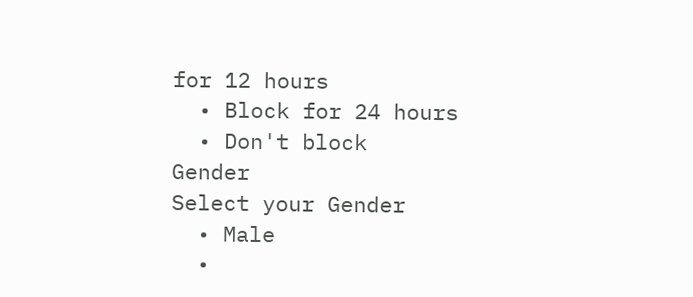for 12 hours
  • Block for 24 hours
  • Don't block
Gender
Select your Gender
  • Male
  •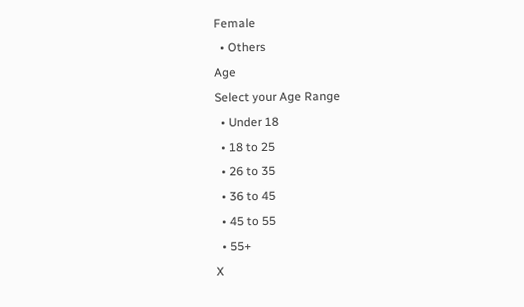Female
  • Others
Age
Select your Age Range
  • Under 18
  • 18 to 25
  • 26 to 35
  • 36 to 45
  • 45 to 55
  • 55+
X